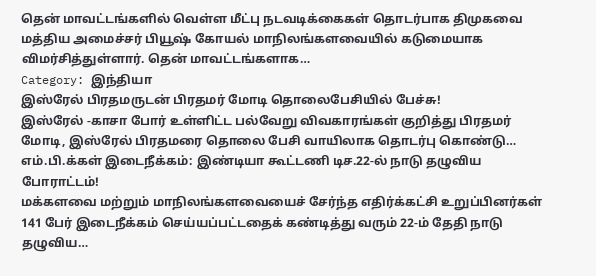தென் மாவட்டங்களில் வெள்ள மீட்பு நடவடிக்கைகள் தொடர்பாக திமுகவை மத்திய அமைச்சர் பியூஷ் கோயல் மாநிலங்களவையில் கடுமையாக விமர்சித்துள்ளார். தென் மாவட்டங்களாக…
Category: இந்தியா
இஸ்ரேல் பிரதமருடன் பிரதமர் மோடி தொலைபேசியில் பேச்சு!
இஸ்ரேல் -காசா போர் உள்ளிட்ட பல்வேறு விவகாரங்கள் குறித்து பிரதமர் மோடி, இஸ்ரேல் பிரதமரை தொலை பேசி வாயிலாக தொடர்பு கொண்டு…
எம்.பி.க்கள் இடைநீக்கம்: இண்டியா கூட்டணி டிச.22-ல் நாடு தழுவிய போராட்டம்!
மக்களவை மற்றும் மாநிலங்களவையைச் சேர்ந்த எதிர்க்கட்சி உறுப்பினர்கள் 141 பேர் இடைநீக்கம் செய்யப்பட்டதைக் கண்டித்து வரும் 22-ம் தேதி நாடு தழுவிய…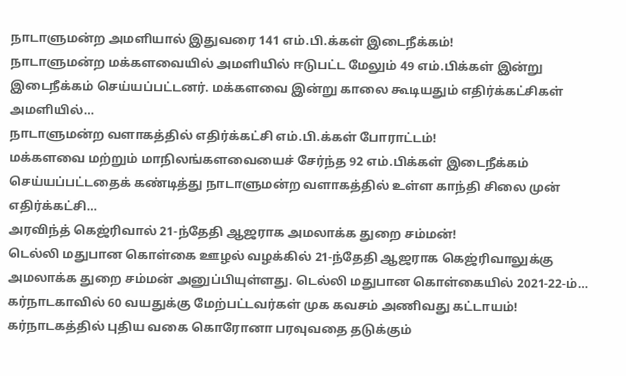நாடாளுமன்ற அமளியால் இதுவரை 141 எம்.பி.க்கள் இடைநீக்கம்!
நாடாளுமன்ற மக்களவையில் அமளியில் ஈடுபட்ட மேலும் 49 எம்.பிக்கள் இன்று இடைநீக்கம் செய்யப்பட்டனர். மக்களவை இன்று காலை கூடியதும் எதிர்க்கட்சிகள் அமளியில்…
நாடாளுமன்ற வளாகத்தில் எதிர்க்கட்சி எம்.பி.க்கள் போராட்டம்!
மக்களவை மற்றும் மாநிலங்களவையைச் சேர்ந்த 92 எம்.பிக்கள் இடைநீக்கம் செய்யப்பட்டதைக் கண்டித்து நாடாளுமன்ற வளாகத்தில் உள்ள காந்தி சிலை முன் எதிர்க்கட்சி…
அரவிந்த் கெஜ்ரிவால் 21-ந்தேதி ஆஜராக அமலாக்க துறை சம்மன்!
டெல்லி மதுபான கொள்கை ஊழல் வழக்கில் 21-ந்தேதி ஆஜராக கெஜ்ரிவாலுக்கு அமலாக்க துறை சம்மன் அனுப்பியுள்ளது. டெல்லி மதுபான கொள்கையில் 2021-22-ம்…
கர்நாடகாவில் 60 வயதுக்கு மேற்பட்டவர்கள் முக கவசம் அணிவது கட்டாயம்!
கர்நாடகத்தில் புதிய வகை கொரோனா பரவுவதை தடுக்கும்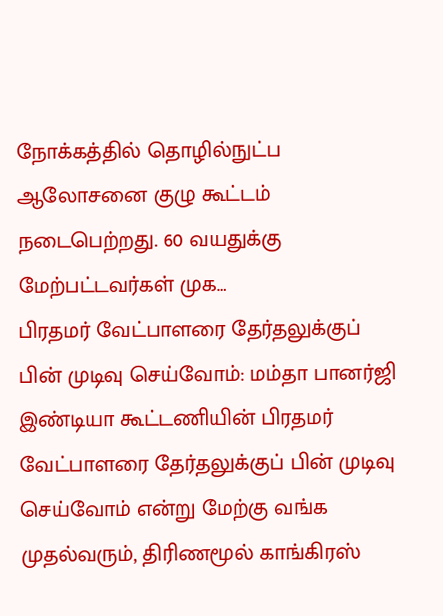நோக்கத்தில் தொழில்நுட்ப ஆலோசனை குழு கூட்டம் நடைபெற்றது. 60 வயதுக்கு மேற்பட்டவர்கள் முக…
பிரதமர் வேட்பாளரை தேர்தலுக்குப் பின் முடிவு செய்வோம்: மம்தா பானர்ஜி
இண்டியா கூட்டணியின் பிரதமர் வேட்பாளரை தேர்தலுக்குப் பின் முடிவு செய்வோம் என்று மேற்கு வங்க முதல்வரும், திரிணமூல் காங்கிரஸ்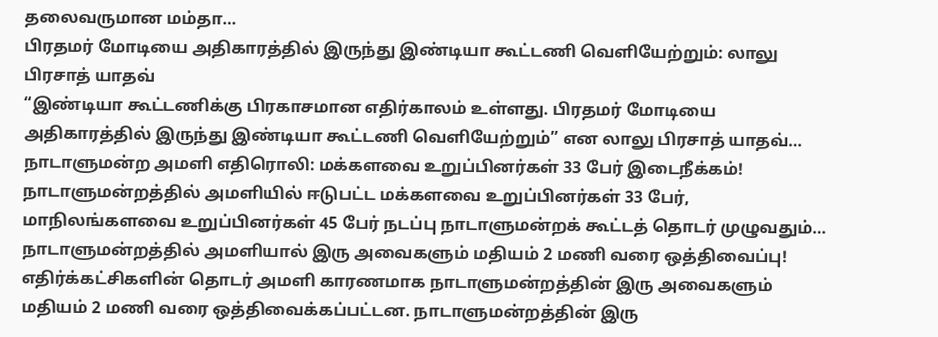தலைவருமான மம்தா…
பிரதமர் மோடியை அதிகாரத்தில் இருந்து இண்டியா கூட்டணி வெளியேற்றும்: லாலு பிரசாத் யாதவ்
“இண்டியா கூட்டணிக்கு பிரகாசமான எதிர்காலம் உள்ளது. பிரதமர் மோடியை அதிகாரத்தில் இருந்து இண்டியா கூட்டணி வெளியேற்றும்” என லாலு பிரசாத் யாதவ்…
நாடாளுமன்ற அமளி எதிரொலி: மக்களவை உறுப்பினர்கள் 33 பேர் இடைநீக்கம்!
நாடாளுமன்றத்தில் அமளியில் ஈடுபட்ட மக்களவை உறுப்பினர்கள் 33 பேர், மாநிலங்களவை உறுப்பினர்கள் 45 பேர் நடப்பு நாடாளுமன்றக் கூட்டத் தொடர் முழுவதும்…
நாடாளுமன்றத்தில் அமளியால் இரு அவைகளும் மதியம் 2 மணி வரை ஒத்திவைப்பு!
எதிர்க்கட்சிகளின் தொடர் அமளி காரணமாக நாடாளுமன்றத்தின் இரு அவைகளும் மதியம் 2 மணி வரை ஒத்திவைக்கப்பட்டன. நாடாளுமன்றத்தின் இரு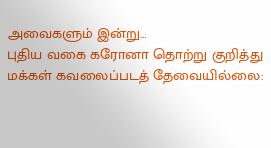அவைகளும் இன்று…
புதிய வகை கரோனா தொற்று குறித்து மக்கள் கவலைப்படத் தேவையில்லை: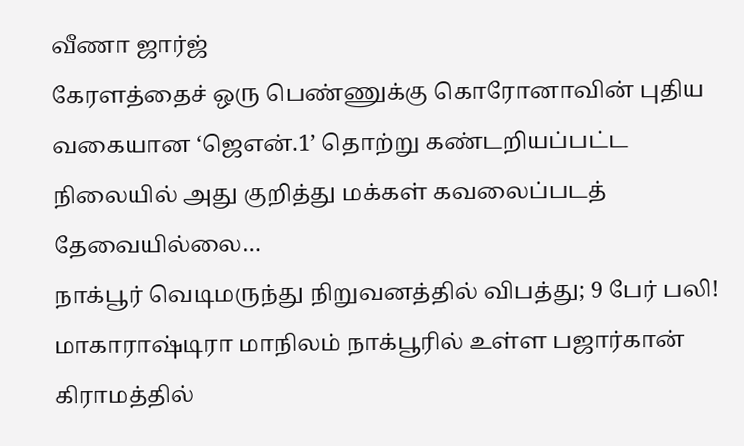வீணா ஜார்ஜ்
கேரளத்தைச் ஒரு பெண்ணுக்கு கொரோனாவின் புதிய வகையான ‘ஜெஎன்.1’ தொற்று கண்டறியப்பட்ட நிலையில் அது குறித்து மக்கள் கவலைப்படத் தேவையில்லை…
நாக்பூர் வெடிமருந்து நிறுவனத்தில் விபத்து; 9 பேர் பலி!
மாகாராஷ்டிரா மாநிலம் நாக்பூரில் உள்ள பஜார்கான் கிராமத்தில்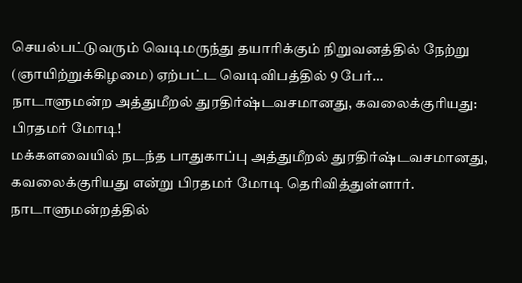செயல்பட்டுவரும் வெடிமருந்து தயாரிக்கும் நிறுவனத்தில் நேற்று (ஞாயிற்றுக்கிழமை) ஏற்பட்ட வெடிவிபத்தில் 9 பேர்…
நாடாளுமன்ற அத்துமீறல் துரதிர்ஷ்டவசமானது, கவலைக்குரியது: பிரதமர் மோடி!
மக்களவையில் நடந்த பாதுகாப்பு அத்துமீறல் துரதிர்ஷ்டவசமானது, கவலைக்குரியது என்று பிரதமர் மோடி தெரிவித்துள்ளார். நாடாளுமன்றத்தில்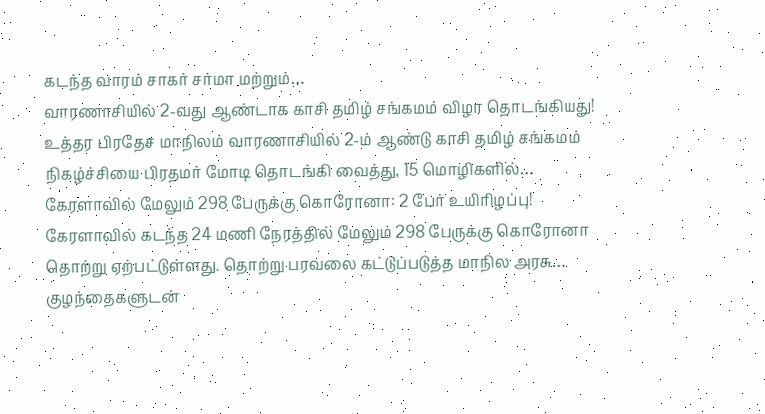கடந்த வாரம் சாகர் சர்மா மற்றும்…
வாரணாசியில் 2-வது ஆண்டாக காசி தமிழ் சங்கமம் விழா தொடங்கியது!
உத்தர பிரதேச மாநிலம் வாரணாசியில் 2-ம் ஆண்டு காசி தமிழ் சங்கமம் நிகழ்ச்சியை பிரதமர் மோடி தொடங்கி வைத்து, 15 மொழிகளில்…
கேரளாவில் மேலும் 298 பேருக்கு கொரோனா: 2 பேர் உயிரிழப்பு!
கேரளாவில் கடந்த 24 மணி நேரத்தில் மேலும் 298 பேருக்கு கொரோனா தொற்று ஏற்பட்டுள்ளது. தொற்று பரவலை கட்டுப்படுத்த மாநில அரசு…
குழந்தைகளுடன்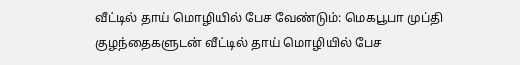வீட்டில் தாய் மொழியில் பேச வேண்டும்: மெகபூபா முப்தி
குழந்தைகளுடன் வீட்டில் தாய் மொழியில் பேச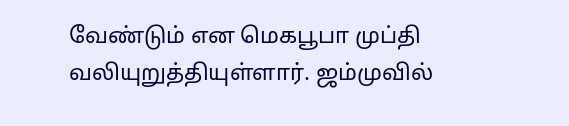வேண்டும் என மெகபூபா முப்தி வலியுறுத்தியுள்ளார். ஜம்முவில்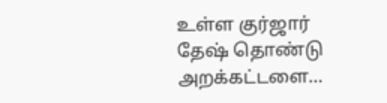உள்ள குர்ஜார் தேஷ் தொண்டு அறக்கட்டளை…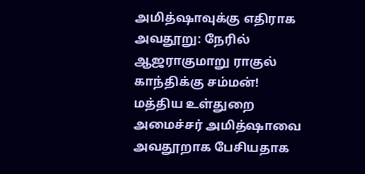அமித்ஷாவுக்கு எதிராக அவதூறு: நேரில் ஆஜராகுமாறு ராகுல் காந்திக்கு சம்மன்!
மத்திய உள்துறை அமைச்சர் அமித்ஷாவை அவதூறாக பேசியதாக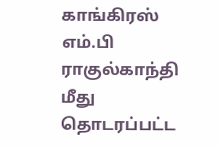காங்கிரஸ் எம்.பி ராகுல்காந்தி மீது தொடரப்பட்ட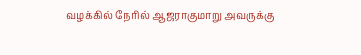வழக்கில் நேரில் ஆஜராகுமாறு அவருக்கு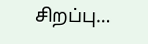சிறப்பு…